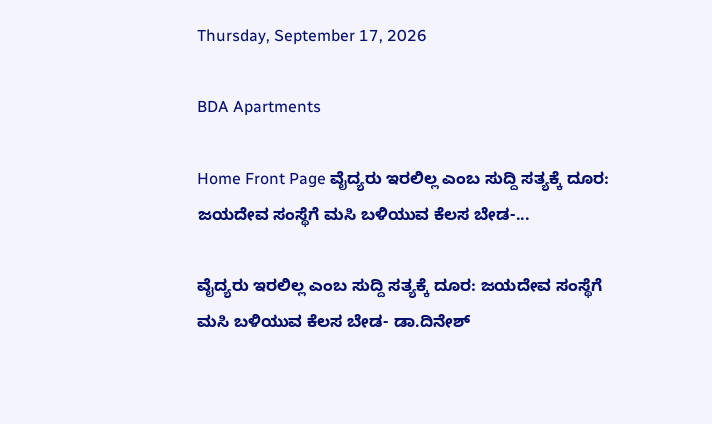Thursday, September 17, 2026

BDA Apartments

Home Front Page ವೈದ್ಯರು ಇರಲಿಲ್ಲ ಎಂಬ ಸುದ್ದಿ ಸತ್ಯಕ್ಕೆ ದೂರ: ಜಯದೇವ ಸಂಸ್ಥೆಗೆ ಮಸಿ ಬಳಿಯುವ ಕೆಲಸ ಬೇಡ-...

ವೈದ್ಯರು ಇರಲಿಲ್ಲ ಎಂಬ ಸುದ್ದಿ ಸತ್ಯಕ್ಕೆ ದೂರ: ಜಯದೇವ ಸಂಸ್ಥೆಗೆ ಮಸಿ ಬಳಿಯುವ ಕೆಲಸ ಬೇಡ- ಡಾ.ದಿನೇಶ್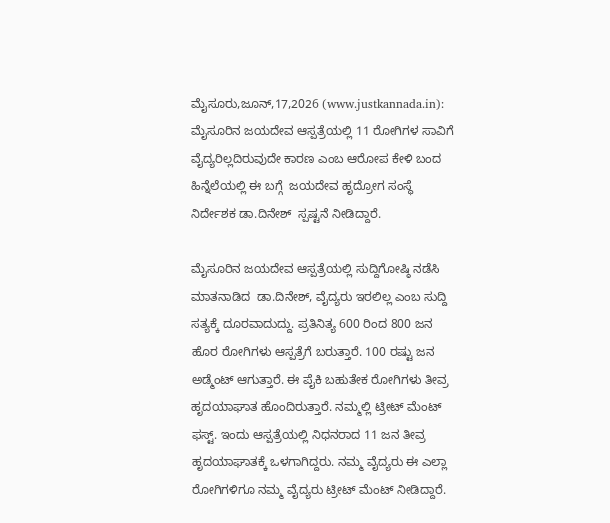ಮೈಸೂರು,ಜೂನ್,17,2026 (www.justkannada.in):  ಮೈಸೂರಿನ ಜಯದೇವ ಆಸ್ಪತ್ರೆಯಲ್ಲಿ 11 ರೋಗಿಗಳ ಸಾವಿಗೆ ವೈದ್ಯರಿಲ್ಲದಿರುವುದೇ ಕಾರಣ ಎಂಬ ಆರೋಪ ಕೇಳಿ ಬಂದ ಹಿನ್ನೆಲೆಯಲ್ಲಿ ಈ ಬಗ್ಗೆ  ಜಯದೇವ ಹೃದ್ರೋಗ ಸಂಸ್ಥೆ ನಿರ್ದೇಶಕ ಡಾ.ದಿನೇಶ್  ಸ್ಪಷ್ಟನೆ ನೀಡಿದ್ದಾರೆ.

ಮೈಸೂರಿನ ಜಯದೇವ ಆಸ್ಪತ್ರೆಯಲ್ಲಿ ಸುದ್ದಿಗೋಷ್ಠಿ ನಡೆಸಿ ಮಾತನಾಡಿದ  ಡಾ.ದಿನೇಶ್, ವೈದ್ಯರು ಇರಲಿಲ್ಲ ಎಂಬ ಸುದ್ದಿ ಸತ್ಯಕ್ಕೆ ದೂರವಾದುದ್ದು. ಪ್ರತಿನಿತ್ಯ 600 ರಿಂದ 800 ಜನ ಹೊರ ರೋಗಿಗಳು ಆಸ್ಪತ್ರೆಗೆ ಬರುತ್ತಾರೆ. 100 ರಷ್ಟು ಜನ ಅಡ್ಮೆಂಟ್ ಆಗುತ್ತಾರೆ. ಈ ಪೈಕಿ ಬಹುತೇಕ ರೋಗಿಗಳು ತೀವ್ರ ಹೃದಯಾಘಾತ ಹೊಂದಿರುತ್ತಾರೆ. ನಮ್ಮಲ್ಲಿ ಟ್ರೀಟ್ ಮೆಂಟ್ ಫಸ್ಟ್. ಇಂದು ಆಸ್ಪತ್ರೆಯಲ್ಲಿ ನಿಧನರಾದ 11 ಜನ ತೀವ್ರ ಹೃದಯಾಘಾತಕ್ಕೆ ಒಳಗಾಗಿದ್ದರು. ನಮ್ಮ ವೈದ್ಯರು ಈ ಎಲ್ಲಾ ರೋಗಿಗಳಿಗೂ ನಮ್ಮ ವೈದ್ಯರು ಟ್ರೀಟ್ ಮೆಂಟ್ ನೀಡಿದ್ದಾರೆ.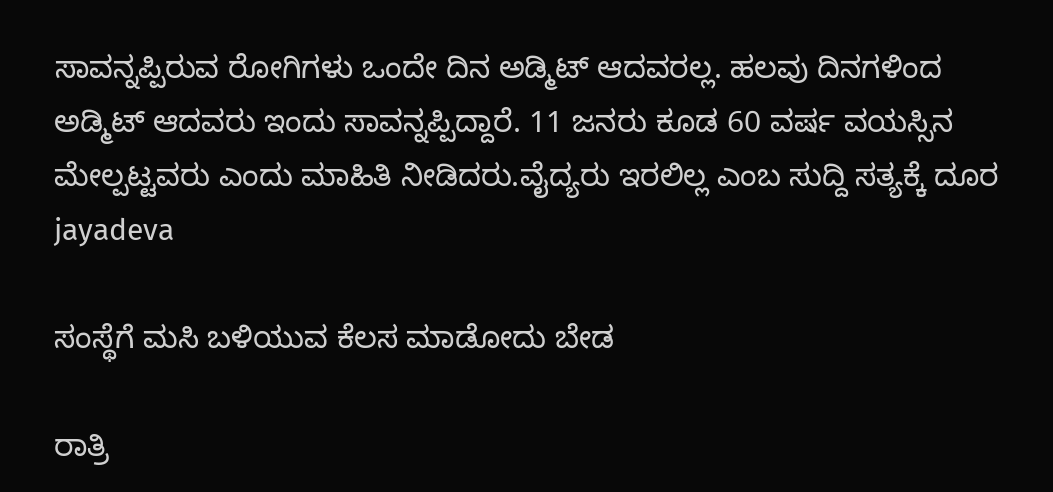ಸಾವನ್ನಪ್ಪಿರುವ ರೋಗಿಗಳು ಒಂದೇ ದಿನ ಅಡ್ಮಿಟ್ ಆದವರಲ್ಲ. ಹಲವು ದಿನಗಳಿಂದ ಅಡ್ಮಿಟ್ ಆದವರು ಇಂದು ಸಾವನ್ನಪ್ಪಿದ್ದಾರೆ. 11 ಜನರು ಕೂಡ 60 ವರ್ಷ ವಯಸ್ಸಿನ ಮೇಲ್ಪಟ್ಟವರು ಎಂದು ಮಾಹಿತಿ ನೀಡಿದರು.ವೈದ್ಯರು ಇರಲಿಲ್ಲ ಎಂಬ ಸುದ್ದಿ ಸತ್ಯಕ್ಕೆ ದೂರ jayadeva

ಸಂಸ್ಥೆಗೆ ಮಸಿ ಬಳಿಯುವ ಕೆಲಸ ಮಾಡೋದು ಬೇಡ

ರಾತ್ರಿ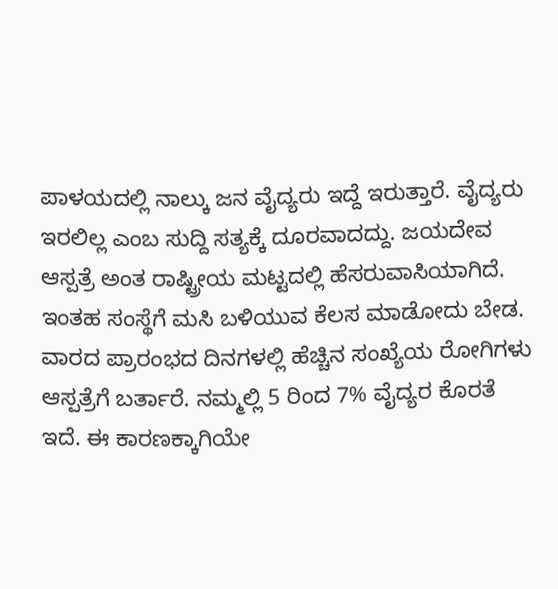ಪಾಳಯದಲ್ಲಿ ನಾಲ್ಕು ಜನ ವೈದ್ಯರು ಇದ್ದೆ ಇರುತ್ತಾರೆ. ವೈದ್ಯರು ಇರಲಿಲ್ಲ ಎಂಬ ಸುದ್ದಿ ಸತ್ಯಕ್ಕೆ ದೂರವಾದದ್ದು. ಜಯದೇವ ಆಸ್ಪತ್ರೆ ಅಂತ ರಾಷ್ಟ್ರೀಯ ಮಟ್ಟದಲ್ಲಿ ಹೆಸರುವಾಸಿಯಾಗಿದೆ. ಇಂತಹ ಸಂಸ್ಥೆಗೆ ಮಸಿ ಬಳಿಯುವ ಕೆಲಸ ಮಾಡೋದು ಬೇಡ. ವಾರದ ಪ್ರಾರಂಭದ ದಿನಗಳಲ್ಲಿ ಹೆಚ್ಚಿನ ಸಂಖ್ಯೆಯ ರೋಗಿಗಳು ಆಸ್ಪತ್ರೆಗೆ ಬರ್ತಾರೆ. ನಮ್ಮಲ್ಲಿ 5 ರಿಂದ 7% ವೈದ್ಯರ ಕೊರತೆ ಇದೆ. ಈ ಕಾರಣಕ್ಕಾಗಿಯೇ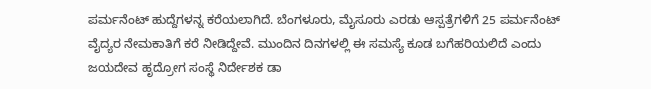ಪರ್ಮನೆಂಟ್ ಹುದ್ದೆಗಳನ್ನ ಕರೆಯಲಾಗಿದೆ. ಬೆಂಗಳೂರು, ಮೈಸೂರು ಎರಡು ಆಸ್ಪತ್ರೆಗಳಿಗೆ 25 ಪರ್ಮನೆಂಟ್ ವೈದ್ಯರ ನೇಮಕಾತಿಗೆ ಕರೆ ನೀಡಿದ್ದೇವೆ. ಮುಂದಿನ ದಿನಗಳಲ್ಲಿ ಈ ಸಮಸ್ಯೆ ಕೂಡ ಬಗೆಹರಿಯಲಿದೆ ಎಂದು ಜಯದೇವ ಹೃದ್ರೋಗ ಸಂಸ್ಥೆ ನಿರ್ದೇಶಕ ಡಾ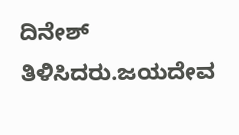ದಿನೇಶ್ ತಿಳಿಸಿದರು.ಜಯದೇವ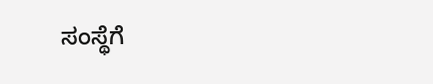ಸಂಸ್ಥೆಗೆ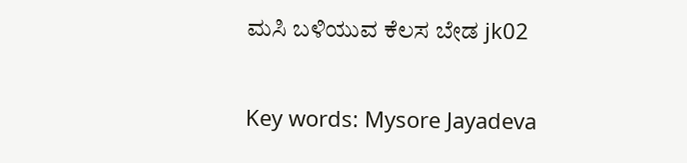ಮಸಿ ಬಳಿಯುವ ಕೆಲಸ ಬೇಡ jk02

Key words: Mysore Jayadeva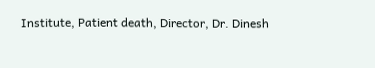Institute, Patient death, Director, Dr. Dinesh